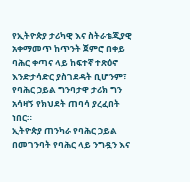የኢትዮጵያ ታሪካዊ እና ስትራቴጂያዊ አቀማመጥ ከጥንት ጀምሮ በቀይ ባሕር ቀጣና ላይ ከፍተኛ ተጽዕኖ እንድታሳድር ያስገደዳት ቢሆንም፣ የባሕር ኃይል ግንባታዋ ታሪክ ግን አሳዛኝ የክህደት ጠባሳ ያረፈበት ነበር።
ኢትዮጵያ ጠንካራ የባሕር ኃይል በመገንባት የባሕር ላይ ንግዷን እና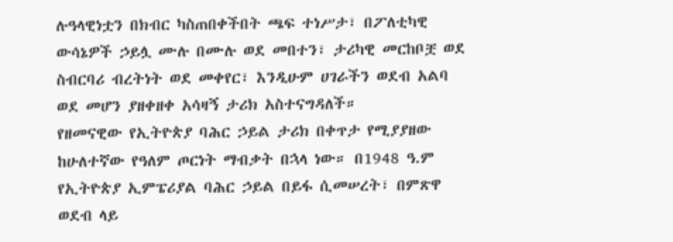ሉዓላዊነቷን በክብር ካስጠበቀችበት ጫፍ ተነሥታ፣ በፖለቲካዊ ውሳኔዎች ኃይሏ ሙሉ በሙሉ ወደ መበተን፣ ታሪካዊ መርከቦቿ ወደ ስብርባሪ ብረትነት ወደ መቀየር፣ እንዲሁም ሀገራችን ወደብ አልባ ወደ መሆን ያዘቀዘቀ አሳዛኝ ታሪክ አስተናግዳለች።
የዘመናዊው የኢትዮጵያ ባሕር ኃይል ታሪክ በቀጥታ የሚያያዘው ከሁለተኛው የዓለም ጦርነት ማብቃት በኋላ ነው። በ1948 ዓ.ም የኢትዮጵያ ኢምፔሪያል ባሕር ኃይል በይፋ ሲመሠረት፣ በምጽዋ ወደብ ላይ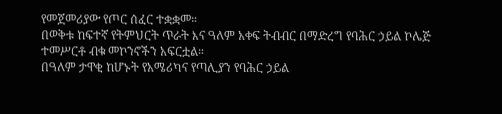የመጀመሪያው የጦር ሰፈር ተቋቋመ።
በወቅቱ ከፍተኛ የትምህርት ጥራት እና ዓለም አቀፍ ትብብር በማድረግ የባሕር ኃይል ኮሌጅ ተመሥርቶ ብቁ መኮንኖችን አፍርቷል።
በዓለም ታዋቂ ከሆኑት የአሜሪካና የጣሊያን የባሕር ኃይል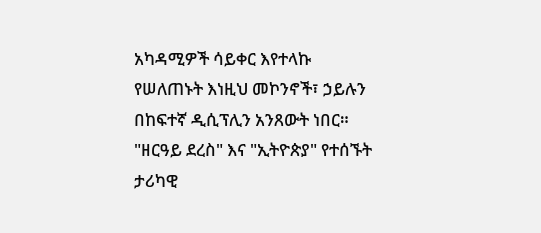አካዳሚዎች ሳይቀር እየተላኩ የሠለጠኑት እነዚህ መኮንኖች፣ ኃይሉን በከፍተኛ ዲሲፕሊን አንጸውት ነበር።
"ዘርዓይ ደረስ" እና "ኢትዮጵያ" የተሰኙት ታሪካዊ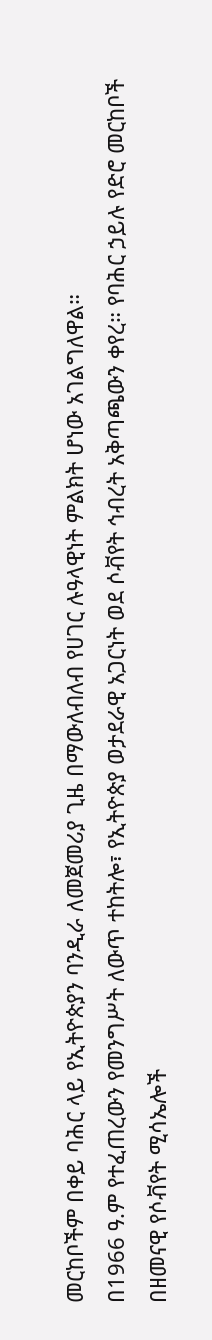መርከቦችም በቀይ ባሕር ላይ የኢትዮጵያን ባንዲራ ለመጀመሪያ ጊዜ በማውለብለብ የሀገር ሉዓላዊነት ምልክት ሆነው አገልግለዋል።
በ1966 ዓ.ም የተፈጠረውን የመንግሥት ለውጥ ተከትሎ፣ የኢትዮጵያ ወታደራዊ አጋርነት ወደ ሶቭየት ኅብረት አቅጣጫውን ቀየረ። የባሕር ኃይሉ የድሮ መርከቦች በዘመናዊ የሶቭየት ሚሳኤሎች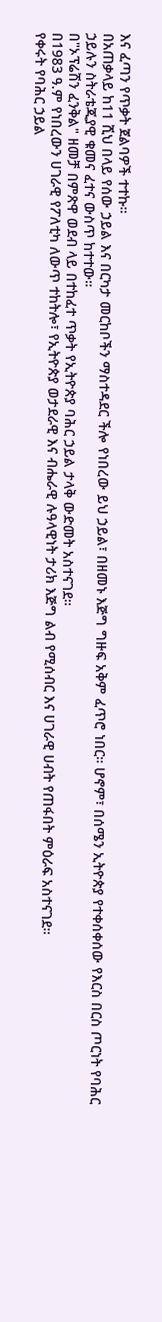እና ፈጣን የጥቃት ጀልባዎች ተተኩ።
በአጠቃላይ ከ11 ሺህ በላይ የሰው ኃይል እና በርካታ መርከቦችን ማስተዳደር ችሎ የነበረው ይህ ኃይል፣ በዘመኑ እጅግ ግዙፍ አቅም ፈጥሮ ነበር። ሆኖም፣ በሰሜን ኢትዮጵያ የተቀሰቀሰው የእርስ በርስ ጦርነት የባሕር ኃይሉን ስትራቴጂያዊ ቁመና ፈተና ውስጥ ከተተው።
በ"ኦፕሬሽን ፈንቅል" ዘመቻ በምጽዋ ወደብ ላይ በተከፈተ ጥቃት የኢትዮጵያ ባሕር ኃይል ታላቅ ውድመት አስተናገደ።
በ1983 ዓ.ም የነበረውን ሀገራዊ የፖለቲካ ለውጥ ተከትሎ፣ የኢትዮጵያ ወታደራዊ እና ብሔራዊ ሉዓላዊነት ታሪክ እጅግ ልብ የሚሰብር እና ሀገራዊ ሀብት የጠፋበት ምዕራፍ አስተናገደ።
የቀሩት የባሕር ኃይል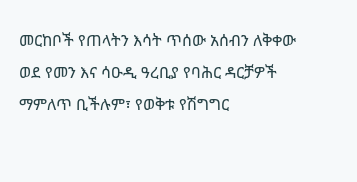መርከቦች የጠላትን እሳት ጥሰው አሰብን ለቅቀው ወደ የመን እና ሳዑዲ ዓረቢያ የባሕር ዳርቻዎች ማምለጥ ቢችሉም፣ የወቅቱ የሽግግር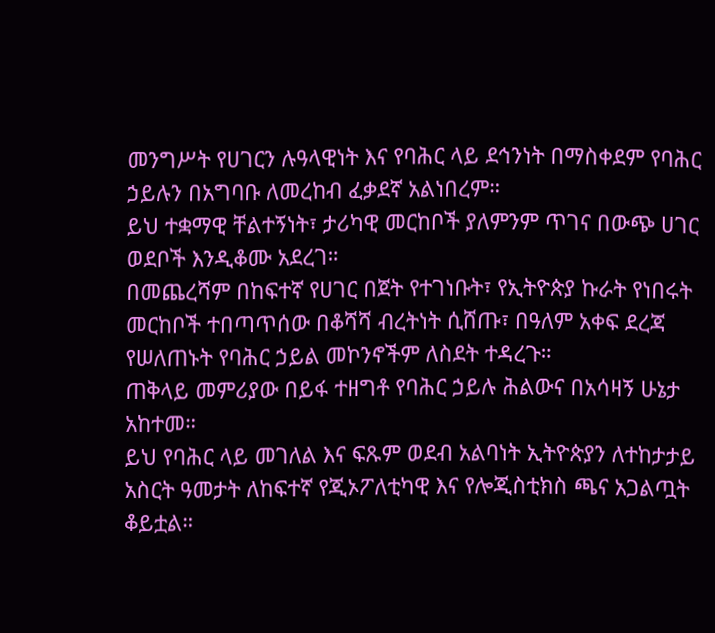መንግሥት የሀገርን ሉዓላዊነት እና የባሕር ላይ ደኅንነት በማስቀደም የባሕር ኃይሉን በአግባቡ ለመረከብ ፈቃደኛ አልነበረም።
ይህ ተቋማዊ ቸልተኝነት፣ ታሪካዊ መርከቦች ያለምንም ጥገና በውጭ ሀገር ወደቦች እንዲቆሙ አደረገ።
በመጨረሻም በከፍተኛ የሀገር በጀት የተገነቡት፣ የኢትዮጵያ ኩራት የነበሩት መርከቦች ተበጣጥሰው በቆሻሻ ብረትነት ሲሸጡ፣ በዓለም አቀፍ ደረጃ የሠለጠኑት የባሕር ኃይል መኮንኖችም ለስደት ተዳረጉ።
ጠቅላይ መምሪያው በይፋ ተዘግቶ የባሕር ኃይሉ ሕልውና በአሳዛኝ ሁኔታ አከተመ።
ይህ የባሕር ላይ መገለል እና ፍጹም ወደብ አልባነት ኢትዮጵያን ለተከታታይ አስርት ዓመታት ለከፍተኛ የጂኦፖለቲካዊ እና የሎጂስቲክስ ጫና አጋልጧት ቆይቷል።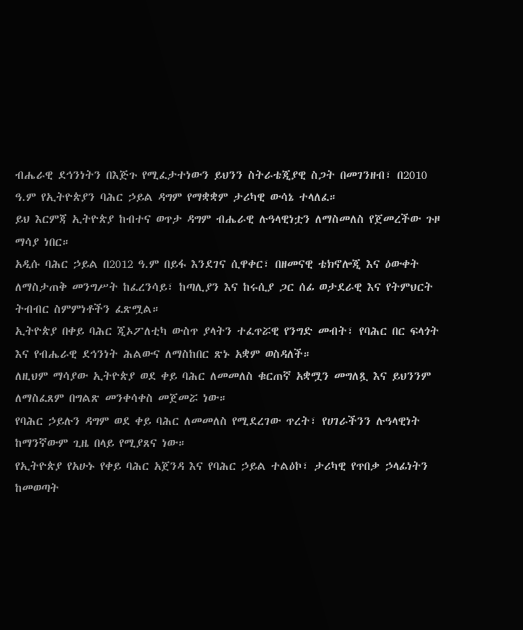ብሔራዊ ደኅንነትን በእጅጉ የሚፈታተነውን ይህንን ስትራቴጂያዊ ስጋት በመገንዘብ፣ በ2010 ዓ.ም የኢትዮጵያን ባሕር ኃይል ዳግም የማቋቋም ታሪካዊ ውሳኔ ተላለፈ።
ይህ እርምጃ ኢትዮጵያ ከብተና ወጥታ ዳግም ብሔራዊ ሉዓላዊነቷን ለማስመለስ የጀመረችው ጉዞ ማሳያ ነበር።
አዲሱ ባሕር ኃይል በ2012 ዓ.ም በይፋ እንደገና ሲዋቀር፣ በዘመናዊ ቴክኖሎጂ እና ዕውቀት ለማስታጠቅ መንግሥት ከፈረንሳይ፣ ከጣሊያን እና ከሩሲያ ጋር ሰፊ ወታደራዊ እና የትምህርት ትብብር ስምምነቶችን ፈጽሟል።
ኢትዮጵያ በቀይ ባሕር ጂኦፖለቲካ ውስጥ ያላትን ተፈጥሯዊ የንግድ መብት፣ የባሕር በር ፍላጎት እና የብሔራዊ ደኅንነት ሕልውና ለማስከበር ጽኑ አቋም ወስዳለች።
ለዚህም ማሳያው ኢትዮጵያ ወደ ቀይ ባሕር ለመመለስ ቁርጠኛ አቋሟን መግለጿ እና ይህንንም ለማስፈጸም በግልጽ መንቀሳቀስ መጀመሯ ነው።
የባሕር ኃይሉን ዳግም ወደ ቀይ ባሕር ለመመለስ የሚደረገው ጥረት፣ የሀገራችንን ሉዓላዊነት ከማንኛውም ጊዜ በላይ የሚያጸና ነው።
የኢትዮጵያ የአሁኑ የቀይ ባሕር አጀንዳ እና የባሕር ኃይል ተልዕኮ፣ ታሪካዊ የጥበቃ ኃላፊነትን ከመወጣት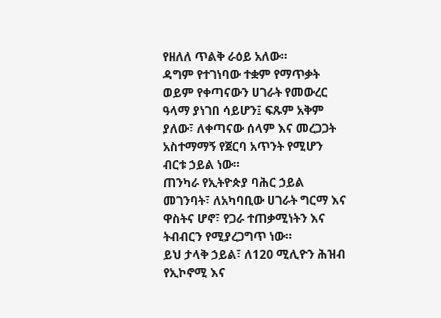የዘለለ ጥልቅ ራዕይ አለው።
ዳግም የተገነባው ተቋም የማጥቃት ወይም የቀጣናውን ሀገራት የመውረር ዓላማ ያነገበ ሳይሆን፤ ፍጹም አቅም ያለው፣ ለቀጣናው ሰላም እና መረጋጋት አስተማማኝ የጀርባ አጥንት የሚሆን ብርቱ ኃይል ነው።
ጠንካራ የኢትዮጵያ ባሕር ኃይል መገንባት፣ ለአካባቢው ሀገራት ግርማ እና ዋስትና ሆኖ፣ የጋራ ተጠቃሚነትን እና ትብብርን የሚያረጋግጥ ነው።
ይህ ታላቅ ኃይል፣ ለ120 ሚሊዮን ሕዝብ የኢኮኖሚ እና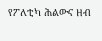የፖለቲካ ሕልውና ዘብ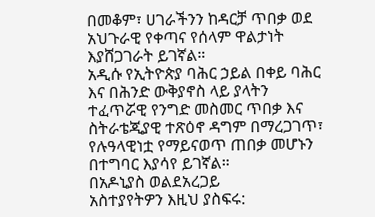በመቆም፣ ሀገራችንን ከዳርቻ ጥበቃ ወደ አህጉራዊ የቀጣና የሰላም ዋልታነት እያሸጋገራት ይገኛል።
አዲሱ የኢትዮጵያ ባሕር ኃይል በቀይ ባሕር እና በሕንድ ውቅያኖስ ላይ ያላትን ተፈጥሯዊ የንግድ መስመር ጥበቃ እና ስትራቴጂያዊ ተጽዕኖ ዳግም በማረጋገጥ፣ የሉዓላዊነቷ የማይናወጥ ጠበቃ መሆኑን በተግባር እያሳየ ይገኛል።
በአዶኒያስ ወልደአረጋይ
አስተያየትዎን እዚህ ያስፍሩ: